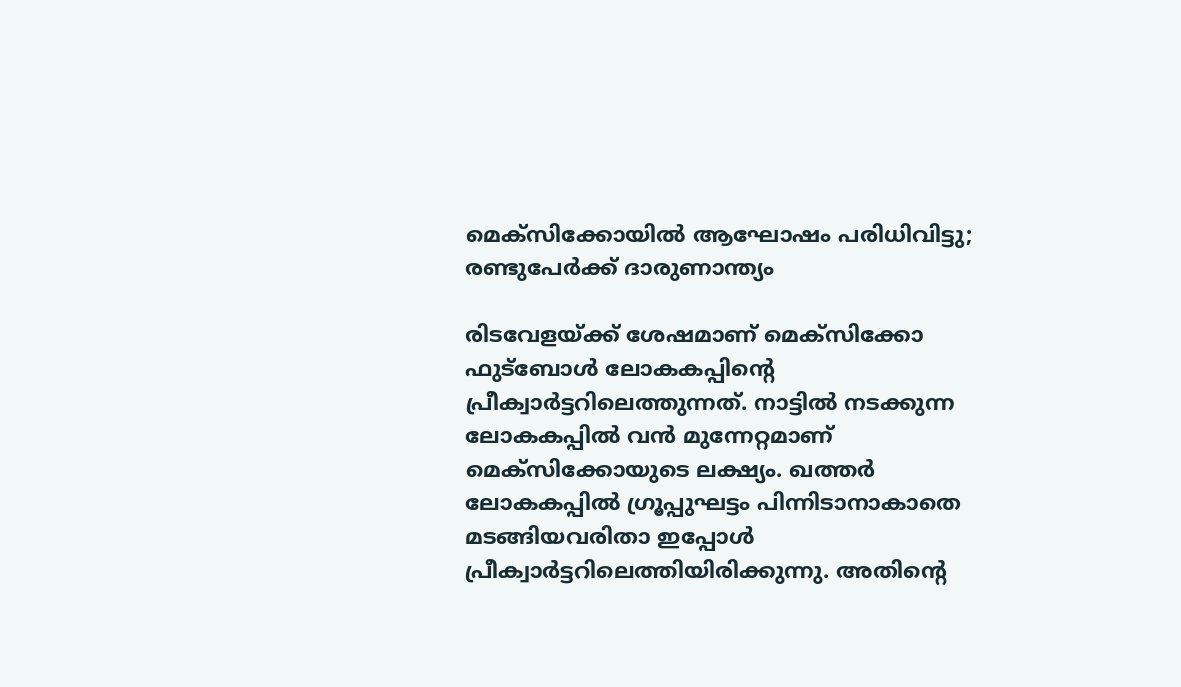മെക്‌സിക്കോയില്‍ ആഘോഷം പരിധിവിട്ടു; രണ്ടുപേര്‍ക്ക് ദാരുണാന്ത്യം

രിടവേളയ്ക്ക് ശേഷമാണ് മെക്‌സിക്കോ ഫുട്‌ബോള്‍ ലോകകപ്പിന്റെ പ്രീക്വാര്‍ട്ടറിലെത്തുന്നത്. നാട്ടില്‍ നടക്കുന്ന ലോകകപ്പില്‍ വന്‍ മുന്നേറ്റമാണ് മെക്‌സിക്കോയുടെ ലക്ഷ്യം. ഖത്തര്‍ ലോകകപ്പില്‍ ഗ്രൂപ്പുഘട്ടം പിന്നിടാനാകാതെ മടങ്ങിയവരിതാ ഇപ്പോള്‍ പ്രീക്വാര്‍ട്ടറിലെത്തിയിരിക്കുന്നു. അതിന്റെ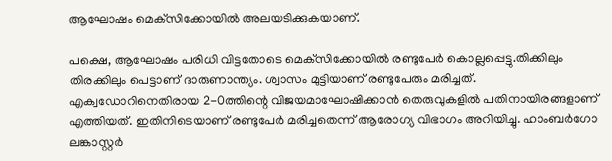ആഘോഷം മെക്‌സിക്കോയില്‍ അലയടിക്കുകയാണ്.

പക്ഷെ, ആഘോഷം പരിധി വിട്ടതോടെ മെക്‌സിക്കോയില്‍ രണ്ടുപേര്‍ കൊല്ലപ്പെട്ടു.തിക്കിലും തിരക്കിലും പെട്ടാണ് ദാരുണാന്ത്യം. ശ്വാസം മുട്ടിയാണ് രണ്ടുപേരും മരിച്ചത്. എക്വഡോറിനെതിരായ 2-0ത്തിന്റെ വിജയമാഘോഷിക്കാന്‍ തെരുവുകളില്‍ പതിനായിരങ്ങളാണ് എത്തിയത്. ഇതിനിടെയാണ് രണ്ടുപേര്‍ മരിച്ചതെന്ന് ആരോഗ്യ വിഭാഗം അറിയിച്ചു. ഹാംബര്‍ഗോ ലങ്കാസ്റ്റര്‍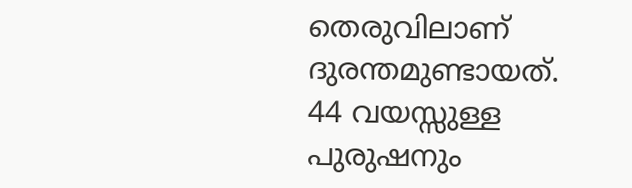തെരുവിലാണ് ദുരന്തമുണ്ടായത്. 44 വയസ്സുള്ള പുരുഷനും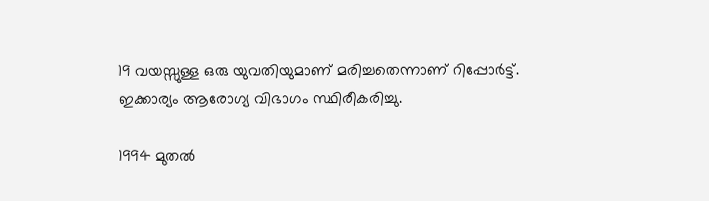19 വയസ്സുള്ള ഒരു യുവതിയുമാണ് മരിച്ചതെന്നാണ് റിപ്പോര്‍ട്ട്. ഇക്കാര്യം ആരോഗ്യ വിഭാഗം സ്ഥിരീകരിച്ചു.

1994 മുതല്‍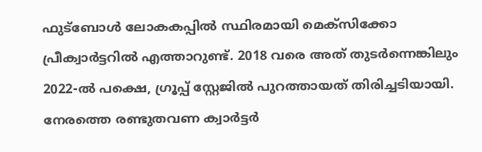ഫുട്‌ബോള്‍ ലോകകപ്പില്‍ സ്ഥിരമായി മെക്‌സിക്കോ പ്രീക്വാര്‍ട്ടറില്‍ എത്താറുണ്ട്. 2018 വരെ അത് തുടര്‍ന്നെങ്കിലും 2022-ല്‍ പക്ഷെ, ഗ്രൂപ്പ് സ്റ്റേജില്‍ പുറത്തായത് തിരിച്ചടിയായി. നേരത്തെ രണ്ടുതവണ ക്വാര്‍ട്ടര്‍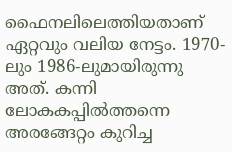ഫൈനലിലെത്തിയതാണ് ഏറ്റവും വലിയ നേട്ടം. 1970-ലും 1986-ലുമായിരുന്നു അത്. കന്നി ലോകകപ്പില്‍ത്തന്നെ അരങ്ങേറ്റം കുറിച്ച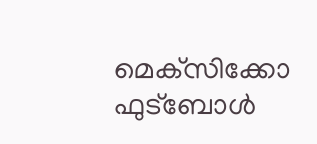മെക്‌സിക്കോ ഫുട്‌ബോള്‍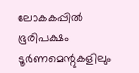ലോകകപ്പില്‍ ഭൂരിപക്ഷം ടൂര്‍ണമെന്റുകളിലും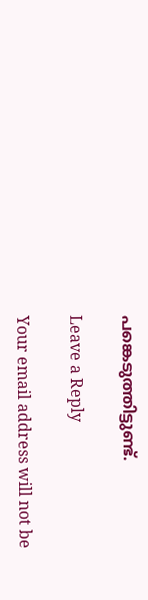പങ്കെടുത്തിട്ടുണ്ട്.

Leave a Reply

Your email address will not be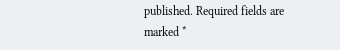published. Required fields are marked *